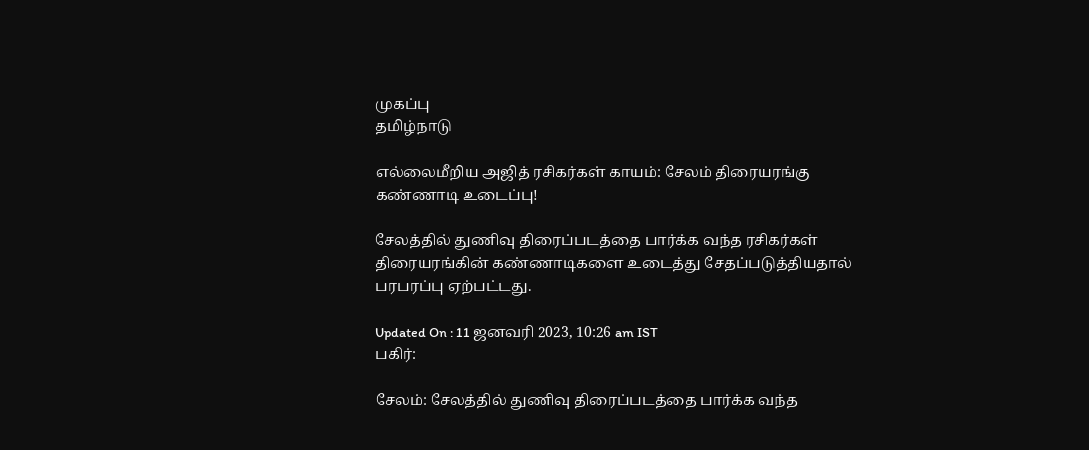முகப்பு
தமிழ்நாடு

எல்லைமீறிய அஜித் ரசிகர்கள் காயம்: சேலம் திரையரங்கு கண்ணாடி உடைப்பு!

சேலத்தில் துணிவு திரைப்படத்தை பார்க்க வந்த ரசிகர்கள் திரையரங்கின் கண்ணாடிகளை உடைத்து சேதப்படுத்தியதால் பரபரப்பு ஏற்பட்டது.

Updated On : 11 ஜனவரி 2023, 10:26 am IST
பகிர்:

சேலம்: சேலத்தில் துணிவு திரைப்படத்தை பார்க்க வந்த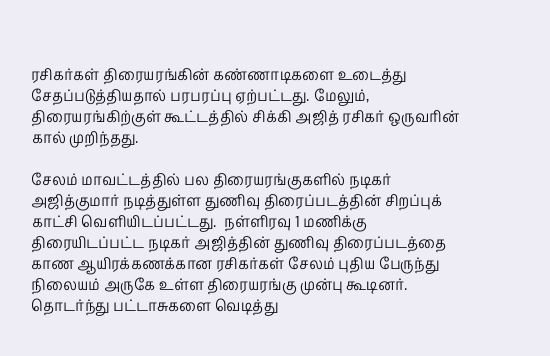ரசிகர்கள் திரையரங்கின் கண்ணாடிகளை உடைத்து சேதப்படுத்தியதால் பரபரப்பு ஏற்பட்டது. மேலும், திரையரங்கிற்குள் கூட்டத்தில் சிக்கி அஜித் ரசிகர் ஒருவரின் கால் முறிந்தது.

சேலம் மாவட்டத்தில் பல திரையரங்குகளில் நடிகர் அஜித்குமார் நடித்துள்ள துணிவு திரைப்படத்தின் சிறப்புக் காட்சி வெளியிடப்பட்டது.  நள்ளிரவு 1 மணிக்கு திரையிடப்பட்ட நடிகர் அஜித்தின் துணிவு திரைப்படத்தை காண ஆயிரக்கணக்கான ரசிகர்கள் சேலம் புதிய பேருந்து நிலையம் அருகே உள்ள திரையரங்கு முன்பு கூடினர். தொடர்ந்து பட்டாசுகளை வெடித்து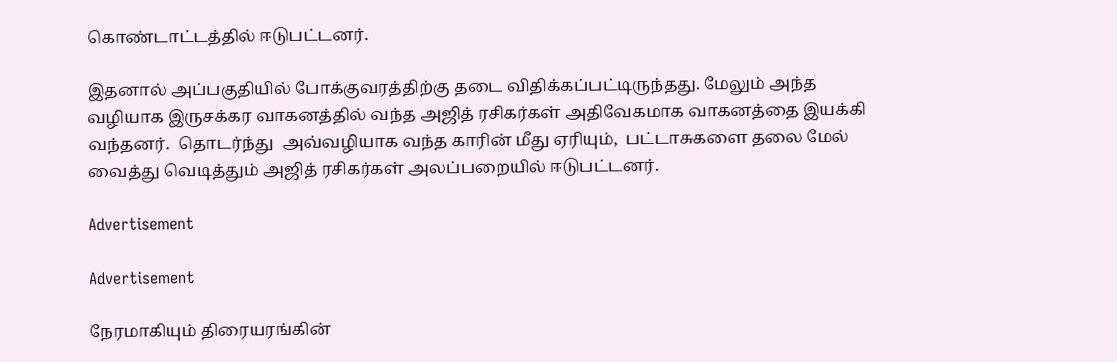கொண்டாட்டத்தில் ஈடுபட்டனர்.

இதனால் அப்பகுதியில் போக்குவரத்திற்கு தடை விதிக்கப்பட்டிருந்தது. மேலும் அந்த வழியாக இருசக்கர வாகனத்தில் வந்த அஜித் ரசிகர்கள் அதிவேகமாக வாகனத்தை இயக்கி வந்தனர்.  தொடர்ந்து  அவ்வழியாக வந்த காரின் மீது ஏரியும்,  பட்டாசுகளை தலை மேல் வைத்து வெடித்தும் அஜித் ரசிகர்கள் அலப்பறையில் ஈடுபட்டனர்.

Advertisement

Advertisement

நேரமாகியும் திரையரங்கின்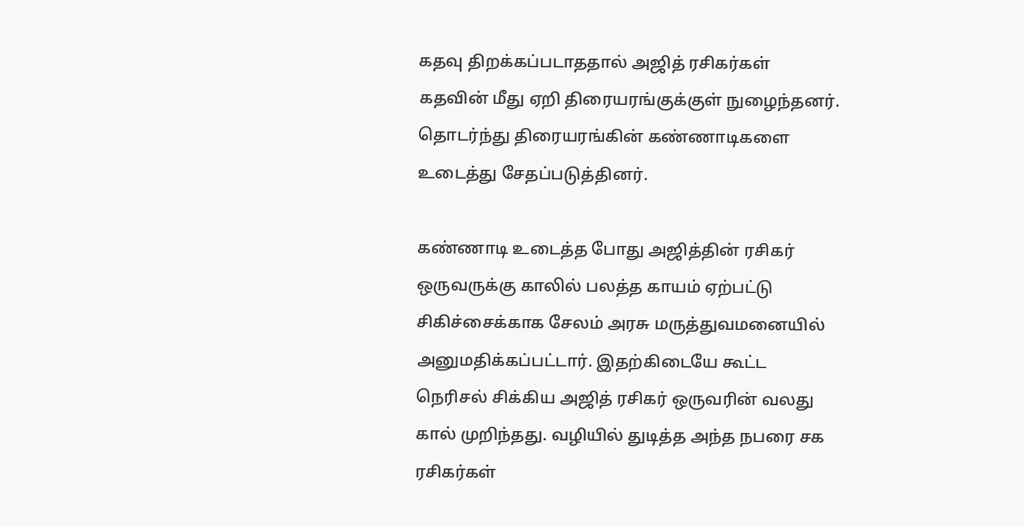கதவு திறக்கப்படாததால் அஜித் ரசிகர்கள் கதவின் மீது ஏறி திரையரங்குக்குள் நுழைந்தனர். தொடர்ந்து திரையரங்கின் கண்ணாடிகளை உடைத்து சேதப்படுத்தினர்.

கண்ணாடி உடைத்த போது அஜித்தின் ரசிகர் ஒருவருக்கு காலில் பலத்த காயம் ஏற்பட்டு சிகிச்சைக்காக சேலம் அரசு மருத்துவமனையில் அனுமதிக்கப்பட்டார். இதற்கிடையே கூட்ட நெரிசல் சிக்கிய அஜித் ரசிகர் ஒருவரின் வலது கால் முறிந்தது. வழியில் துடித்த அந்த நபரை சக ரசிகர்கள்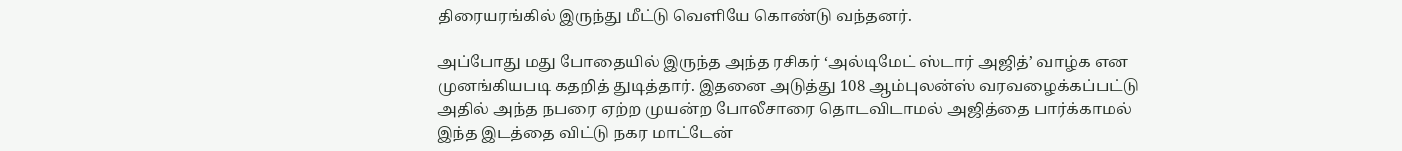திரையரங்கில் இருந்து மீட்டு வெளியே கொண்டு வந்தனர்.

அப்போது மது போதையில் இருந்த அந்த ரசிகர் ‘அல்டிமேட் ஸ்டார் அஜித்’ வாழ்க என முனங்கியபடி கதறித் துடித்தார். இதனை அடுத்து 108 ஆம்புலன்ஸ் வரவழைக்கப்பட்டு அதில் அந்த நபரை ஏற்ற முயன்ற போலீசாரை தொடவிடாமல் அஜித்தை பார்க்காமல் இந்த இடத்தை விட்டு நகர மாட்டேன்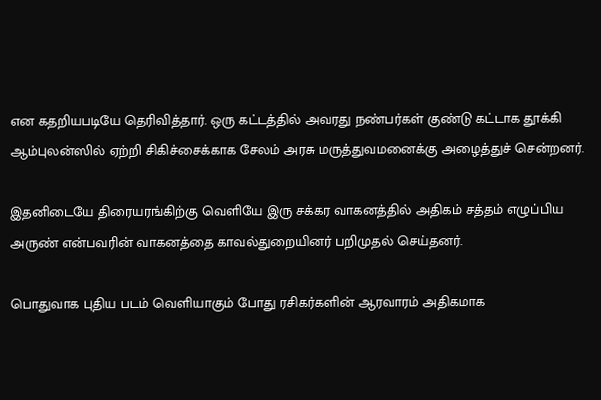என கதறியபடியே தெரிவித்தார். ஒரு கட்டத்தில் அவரது நண்பர்கள் குண்டு கட்டாக தூக்கி ஆம்புலன்ஸில் ஏற்றி சிகிச்சைக்காக சேலம் அரசு மருத்துவமனைக்கு அழைத்துச் சென்றனர்.

இதனிடையே திரையரங்கிற்கு வெளியே இரு சக்கர வாகனத்தில் அதிகம் சத்தம் எழுப்பிய அருண் என்பவரின் வாகனத்தை காவல்துறையினர் பறிமுதல் செய்தனர்.

பொதுவாக புதிய படம் வெளியாகும் போது ரசிகர்களின் ஆரவாரம் அதிகமாக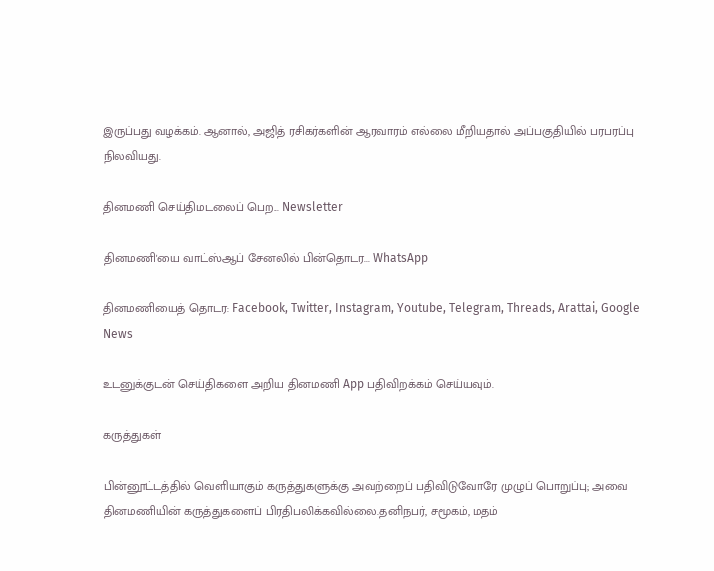இருப்பது வழக்கம். ஆனால், அஜித் ரசிகர்களின் ஆரவாரம் எல்லை மீறியதால் அப்பகுதியில் பரபரப்பு நிலவியது.

தினமணி செய்திமடலைப் பெற... Newsletter

தினமணி'யை வாட்ஸ்ஆப் சேனலில் பின்தொடர... WhatsApp

தினமணியைத் தொடர: Facebook, Twitter, Instagram, Youtube, Telegram, Threads, Arattai, Google News

உடனுக்குடன் செய்திகளை அறிய தினமணி App பதிவிறக்கம் செய்யவும்.

கருத்துகள்

பின்னூட்டத்தில் வெளியாகும் கருத்துகளுக்கு அவற்றைப் பதிவிடுவோரே முழுப் பொறுப்பு; அவை தினமணியின் கருத்துகளைப் பிரதிபலிக்கவில்லை.தனிநபர், சமூகம், மதம்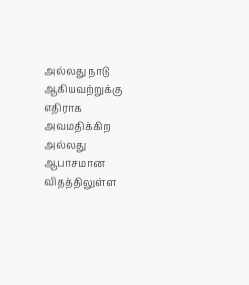அல்லது நாடு ஆகியவற்றுக்கு எதிராக அவமதிக்கிற அல்லது ஆபாசமான விதத்திலுள்ள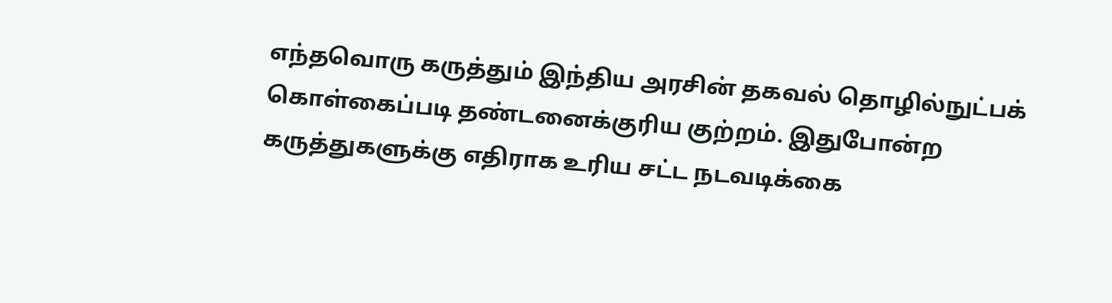எந்தவொரு கருத்தும் இந்திய அரசின் தகவல் தொழில்நுட்பக் கொள்கைப்படி தண்டனைக்குரிய குற்றம். இதுபோன்ற கருத்துகளுக்கு எதிராக உரிய சட்ட நடவடிக்கை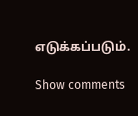எடுக்கப்படும்.

Show comments